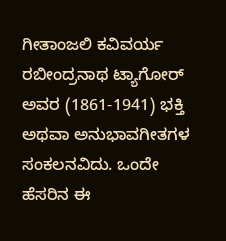ಗೀತಾಂಜಲಿ ಕವಿವರ್ಯ ರಬೀಂದ್ರನಾಥ ಟ್ಯಾಗೋರ್ ಅವರ (1861-1941) ಭಕ್ತಿ ಅಥವಾ ಅನುಭಾವಗೀತಗಳ ಸಂಕಲನವಿದು. ಒಂದೇ ಹೆಸರಿನ ಈ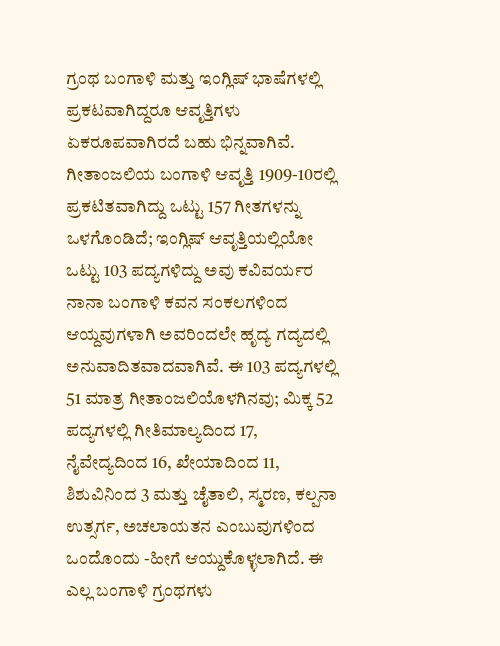ಗ್ರಂಥ ಬಂಗಾಳಿ ಮತ್ತು ಇಂಗ್ಲಿಷ್ ಭಾಷೆಗಳಲ್ಲಿ ಪ್ರಕಟವಾಗಿದ್ದರೂ ಆವೃತ್ತಿಗಳು ಏಕರೂಪವಾಗಿರದೆ ಬಹು ಭಿನ್ನವಾಗಿವೆ. ಗೀತಾಂಜಲಿಯ ಬಂಗಾಳಿ ಆವೃತ್ತಿ 1909-10ರಲ್ಲಿ ಪ್ರಕಟಿತವಾಗಿದ್ದು ಒಟ್ಟು 157 ಗೀತಗಳನ್ನು ಒಳಗೊಂಡಿದೆ; ಇಂಗ್ಲಿಷ್ ಆವೃತ್ತಿಯಲ್ಲಿಯೋ ಒಟ್ಟು 103 ಪದ್ಯಗಳಿದ್ದು ಅವು ಕವಿವರ್ಯರ ನಾನಾ ಬಂಗಾಳಿ ಕವನ ಸಂಕಲಗಳಿಂದ ಆಯ್ದವುಗಳಾಗಿ ಅವರಿಂದಲೇ ಹೃದ್ಯ ಗದ್ಯದಲ್ಲಿ ಅನುವಾದಿತವಾದವಾಗಿವೆ. ಈ 103 ಪದ್ಯಗಳಲ್ಲಿ 51 ಮಾತ್ರ ಗೀತಾಂಜಲಿಯೊಳಗಿನವು; ಮಿಕ್ಕ 52 ಪದ್ಯಗಳಲ್ಲಿ ಗೀತಿಮಾಲ್ಯದಿಂದ 17, ನೈವೇದ್ಯದಿಂದ 16, ಖೇಯಾದಿಂದ 11, ಶಿಶುವಿನಿಂದ 3 ಮತ್ತು ಚೈತಾಲಿ, ಸ್ಮರಣ, ಕಲ್ಪನಾ ಉತ್ಸರ್ಗ, ಅಚಲಾಯತನ ಎಂಬುವುಗಳಿಂದ ಒಂದೊಂದು -ಹೀಗೆ ಆಯ್ದುಕೊಳ್ಳಲಾಗಿದೆ. ಈ ಎಲ್ಲ ಬಂಗಾಳಿ ಗ್ರಂಥಗಳು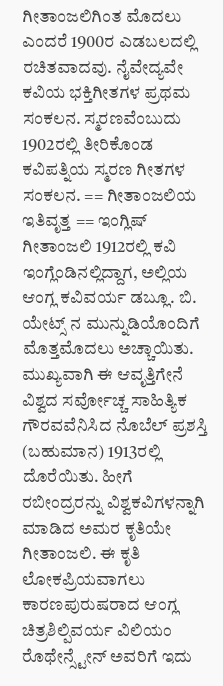ಗೀತಾಂಜಲಿಗಿಂತ ಮೊದಲು ಎಂದರೆ 1900ರ ಎಡಬಲದಲ್ಲಿ ರಚಿತವಾದವು. ನೈವೇದ್ಯವೇ ಕವಿಯ ಭಕ್ತಿಗೀತಗಳ ಪ್ರಥಮ ಸಂಕಲನ. ಸ್ಮರಣವೆಂಬುದು 1902ರಲ್ಲಿ ತೀರಿಕೊಂಡ ಕವಿಪತ್ನಿಯ ಸ್ಮರಣ ಗೀತಗಳ ಸಂಕಲನ. == ಗೀತಾಂಜಲಿಯ ಇತಿವೃತ್ತ == ಇಂಗ್ಲಿಷ್ ಗೀತಾಂಜಲಿ 1912ರಲ್ಲಿ ಕವಿ ಇಂಗ್ಲೆಂಡಿನಲ್ಲಿದ್ದಾಗ, ಅಲ್ಲಿಯ ಆಂಗ್ಲ ಕವಿವರ್ಯ ಡಬ್ಲೂ. ಬಿ. ಯೇಟ್ಸ್‌ ನ ಮುನ್ನುಡಿಯೊಂದಿಗೆ ಮೊತ್ತಮೊದಲು ಅಚ್ಚಾಯಿತು. ಮುಖ್ಯವಾಗಿ ಈ ಆವೃತ್ತಿಗೇನೆ ವಿಶ್ವದ ಸರ್ವೋಚ್ಚ ಸಾಹಿತ್ಯಿಕ ಗೌರವವೆನಿಸಿದ ನೊಬೆಲ್ ಪ್ರಶಸ್ತಿ (ಬಹುಮಾನ) 1913ರಲ್ಲಿ ದೊರೆಯಿತು. ಹೀಗೆ ರಬೀಂದ್ರರನ್ನು ವಿಶ್ವಕವಿಗಳನ್ನಾಗಿ ಮಾಡಿದ ಅಮರ ಕೃತಿಯೇ ಗೀತಾಂಜಲಿ. ಈ ಕೃತಿ ಲೋಕಪ್ರಿಯವಾಗಲು ಕಾರಣಪುರುಷರಾದ ಆಂಗ್ಲ ಚಿತ್ರಶಿಲ್ಪಿವರ್ಯ ವಿಲಿಯಂ ರೊಥೇನ್ಸ್ಟೇನ್ ಅವರಿಗೆ ಇದು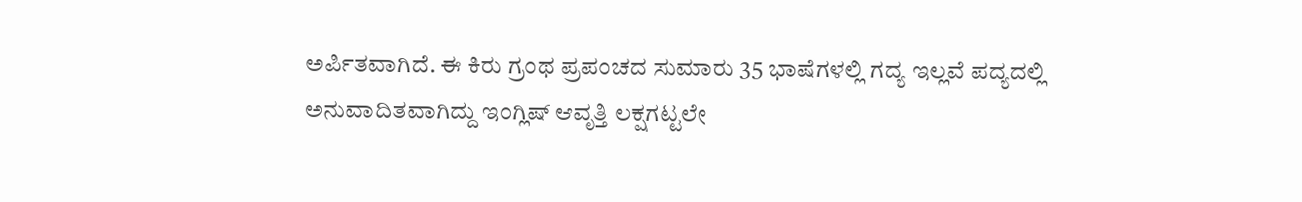ಅರ್ಪಿತವಾಗಿದೆ. ಈ ಕಿರು ಗ್ರಂಥ ಪ್ರಪಂಚದ ಸುಮಾರು 35 ಭಾಷೆಗಳಲ್ಲಿ ಗದ್ಯ ಇಲ್ಲವೆ ಪದ್ಯದಲ್ಲಿ ಅನುವಾದಿತವಾಗಿದ್ದು ಇಂಗ್ಲಿಷ್ ಆವೃತ್ತಿ ಲಕ್ಷಗಟ್ಟಲೇ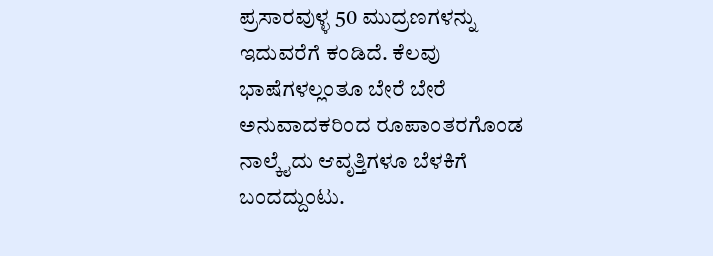ಪ್ರಸಾರವುಳ್ಳ 50 ಮುದ್ರಣಗಳನ್ನು ಇದುವರೆಗೆ ಕಂಡಿದೆ. ಕೆಲವು ಭಾಷೆಗಳಲ್ಲಂತೂ ಬೇರೆ ಬೇರೆ ಅನುವಾದಕರಿಂದ ರೂಪಾಂತರಗೊಂಡ ನಾಲ್ಕೈದು ಆವೃತ್ತಿಗಳೂ ಬೆಳಕಿಗೆ ಬಂದದ್ದುಂಟು.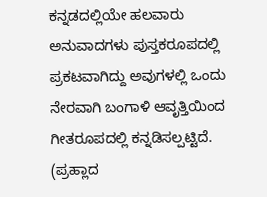ಕನ್ನಡದಲ್ಲಿಯೇ ಹಲವಾರು ಅನುವಾದಗಳು ಪುಸ್ತಕರೂಪದಲ್ಲಿ ಪ್ರಕಟವಾಗಿದ್ದು ಅವುಗಳಲ್ಲಿ ಒಂದು ನೇರವಾಗಿ ಬಂಗಾಳಿ ಆವೃತ್ತಿಯಿಂದ ಗೀತರೂಪದಲ್ಲಿ ಕನ್ನಡಿಸಲ್ಪಟ್ಟಿದೆ. (ಪ್ರಹ್ಲಾದ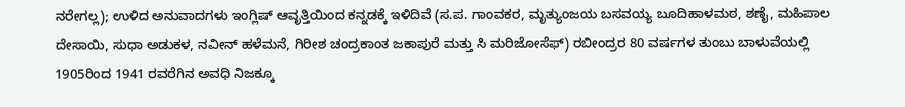ನರೇಗಲ್ಲ); ಉಳಿದ ಅನುವಾದಗಳು ಇಂಗ್ಲಿಷ್ ಆವೃತ್ತಿಯಿಂದ ಕನ್ನಡಕ್ಕೆ ಇಳಿದಿವೆ (ಸ.ಪ. ಗಾಂವಕರ, ಮೃತ್ಯುಂಜಯ ಬಸವಯ್ಯ ಬೂದಿಹಾಳಮಠ, ಶಣೈ, ಮಹಿಪಾಲ ದೇಸಾಯಿ, ಸುಧಾ ಅಡುಕಳ, ನವೀನ್ ಹಳೆಮನೆ, ಗಿರೀಶ ಚಂದ್ರಕಾಂತ ಜಕಾಪುರೆ ಮತ್ತು ಸಿ ಮರಿಜೋಸೆಫ್) ರಬೀಂದ್ರರ 80 ವರ್ಷಗಳ ತುಂಬು ಬಾಳುವೆಯಲ್ಲಿ 1905ರಿಂದ 1941 ರವರೆಗಿನ ಅವಧಿ ನಿಜಕ್ಕೂ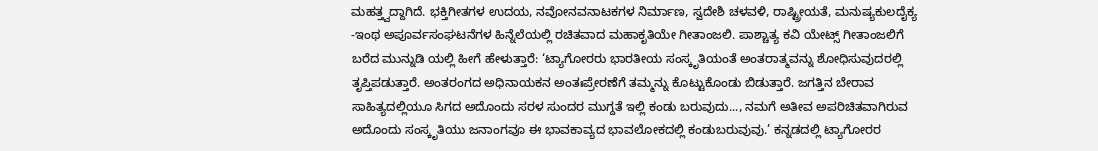ಮಹತ್ತ್ವದ್ದಾಗಿದೆ. ಭಕ್ತಿಗೀತಗಳ ಉದಯ, ನವೋನವನಾಟಕಗಳ ನಿರ್ಮಾಣ, ಸ್ವದೇಶಿ ಚಳವಳಿ, ರಾಷ್ಟ್ರೀಯತೆ, ಮನುಷ್ಯಕುಲದೈಕ್ಯ -ಇಂಥ ಅಪೂರ್ವಸಂಘಟನೆಗಳ ಹಿನ್ನೆಲೆಯಲ್ಲಿ ರಚಿತವಾದ ಮಹಾಕೃತಿಯೇ ಗೀತಾಂಜಲಿ. ಪಾಶ್ಚಾತ್ಯ ಕವಿ ಯೇಟ್ಸ್ ಗೀತಾಂಜಲಿಗೆ ಬರೆದ ಮುನ್ನುಡಿ ಯಲ್ಲಿ ಹೀಗೆ ಹೇಳುತ್ತಾರೆ: ‘ಟ್ಯಾಗೋರರು ಭಾರತೀಯ ಸಂಸ್ಕೃತಿಯಂತೆ ಅಂತರಾತ್ಮವನ್ನು ಶೋಧಿಸುವುದರಲ್ಲಿ ತೃಪ್ತಿಪಡುತ್ತಾರೆ. ಅಂತರಂಗದ ಅಧಿನಾಯಕನ ಅಂತಃಪ್ರೇರಣೆಗೆ ತಮ್ಮನ್ನು ಕೊಟ್ಟುಕೊಂಡು ಬಿಡುತ್ತಾರೆ. ಜಗತ್ತಿನ ಬೇರಾವ ಸಾಹಿತ್ಯದಲ್ಲಿಯೂ ಸಿಗದ ಅದೊಂದು ಸರಳ ಸುಂದರ ಮುಗ್ದತೆ ಇಲ್ಲಿ ಕಂಡು ಬರುವುದು..., ನಮಗೆ ಅತೀವ ಅಪರಿಚಿತವಾಗಿರುವ ಅದೊಂದು ಸಂಸ್ಕೃತಿಯು ಜನಾಂಗವೂ ಈ ಭಾವಕಾವ್ಯದ ಭಾವಲೋಕದಲ್ಲಿ ಕಂಡುಬರುವುವು.’ ಕನ್ನಡದಲ್ಲಿ ಟ್ಯಾಗೋರರ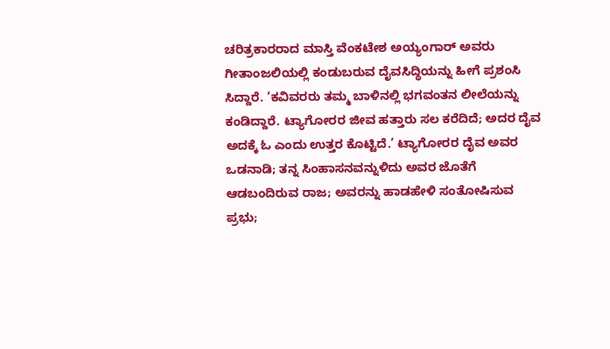ಚರಿತ್ರಕಾರರಾದ ಮಾಸ್ತಿ ವೆಂಕಟೇಶ ಅಯ್ಯಂಗಾರ್ ಅವರು ಗೀತಾಂಜಲಿಯಲ್ಲಿ ಕಂಡುಬರುವ ದೈವಸಿದ್ಧಿಯನ್ನು ಹೀಗೆ ಪ್ರಶಂಸಿ ಸಿದ್ದಾರೆ. ‘ಕವಿವರರು ತಮ್ಮ ಬಾಳಿನಲ್ಲಿ ಭಗವಂತನ ಲೀಲೆಯನ್ನು ಕಂಡಿದ್ದಾರೆ. ಟ್ಯಾಗೋರರ ಜೀವ ಹತ್ತಾರು ಸಲ ಕರೆದಿದೆ; ಅದರ ದೈವ ಅದಕ್ಕೆ ಓ ಎಂದು ಉತ್ತರ ಕೊಟ್ಟಿದೆ.’ ಟ್ಯಾಗೋರರ ದೈವ ಅವರ ಒಡನಾಡಿ; ತನ್ನ ಸಿಂಹಾಸನವನ್ನುಳಿದು ಅವರ ಜೊತೆಗೆ ಆಡಬಂದಿರುವ ರಾಜ; ಅವರನ್ನು ಹಾಡಹೇಳಿ ಸಂತೋಷಿಸುವ ಪ್ರಭು;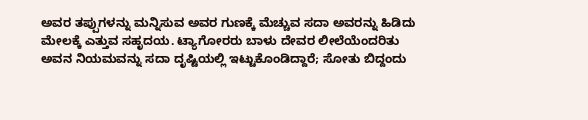ಅವರ ತಪ್ಪುಗಳನ್ನು ಮನ್ನಿಸುವ ಅವರ ಗುಣಕ್ಕೆ ಮೆಚ್ಚುವ ಸದಾ ಅವರನ್ನು ಹಿಡಿದು ಮೇಲಕ್ಕೆ ಎತ್ತುವ ಸಹೃದಯ. ಟ್ಯಾಗೋರರು ಬಾಳು ದೇವರ ಲೀಲೆಯೆಂದರಿತು ಅವನ ನಿಯಮವನ್ನು ಸದಾ ದೃಷ್ಟಿಯಲ್ಲಿ ಇಟ್ಟುಕೊಂಡಿದ್ದಾರೆ; ಸೋತು ಬಿದ್ದಂದು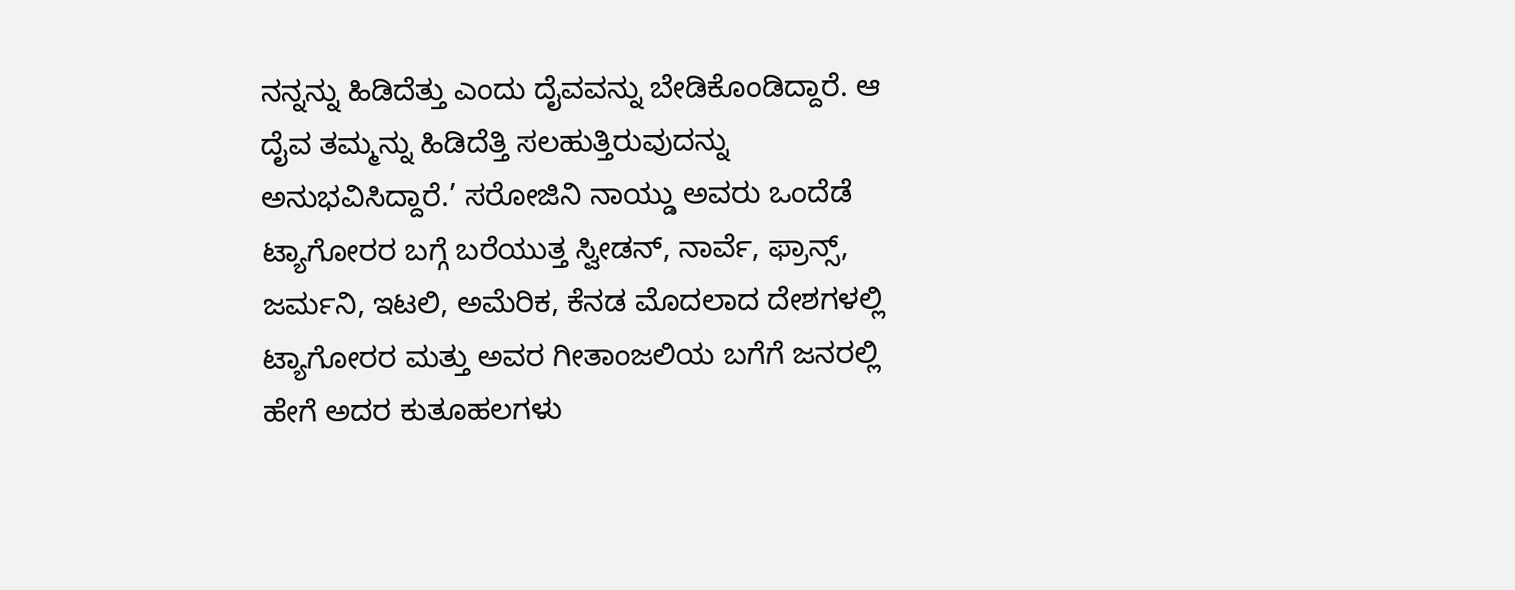ನನ್ನನ್ನು ಹಿಡಿದೆತ್ತು ಎಂದು ದೈವವನ್ನು ಬೇಡಿಕೊಂಡಿದ್ದಾರೆ. ಆ ದೈವ ತಮ್ಮನ್ನು ಹಿಡಿದೆತ್ತಿ ಸಲಹುತ್ತಿರುವುದನ್ನು ಅನುಭವಿಸಿದ್ದಾರೆ.’ ಸರೋಜಿನಿ ನಾಯ್ಡು ಅವರು ಒಂದೆಡೆ ಟ್ಯಾಗೋರರ ಬಗ್ಗೆ ಬರೆಯುತ್ತ ಸ್ವೀಡನ್, ನಾರ್ವೆ, ಫ್ರಾನ್ಸ್, ಜರ್ಮನಿ, ಇಟಲಿ, ಅಮೆರಿಕ, ಕೆನಡ ಮೊದಲಾದ ದೇಶಗಳಲ್ಲಿ ಟ್ಯಾಗೋರರ ಮತ್ತು ಅವರ ಗೀತಾಂಜಲಿಯ ಬಗೆಗೆ ಜನರಲ್ಲಿ ಹೇಗೆ ಅದರ ಕುತೂಹಲಗಳು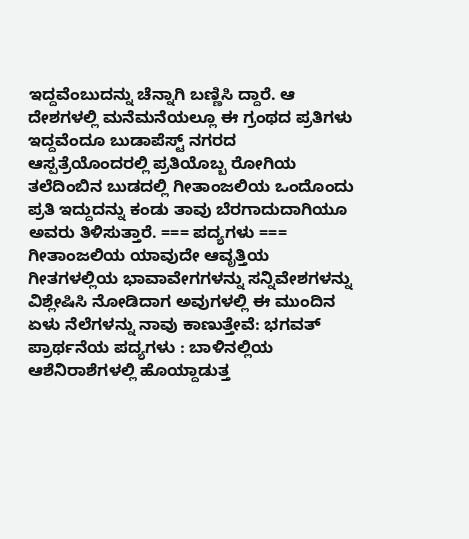ಇದ್ದವೆಂಬುದನ್ನು ಚೆನ್ನಾಗಿ ಬಣ್ಣಿಸಿ ದ್ದಾರೆ. ಆ ದೇಶಗಳಲ್ಲಿ ಮನೆಮನೆಯಲ್ಲೂ ಈ ಗ್ರಂಥದ ಪ್ರತಿಗಳು ಇದ್ದವೆಂದೂ ಬುಡಾಪೆಸ್ಟ್ ನಗರದ ಆಸ್ಪತ್ರೆಯೊಂದರಲ್ಲಿ ಪ್ರತಿಯೊಬ್ಬ ರೋಗಿಯ ತಲೆದಿಂಬಿನ ಬುಡದಲ್ಲಿ ಗೀತಾಂಜಲಿಯ ಒಂದೊಂದು ಪ್ರತಿ ಇದ್ದುದನ್ನು ಕಂಡು ತಾವು ಬೆರಗಾದುದಾಗಿಯೂ ಅವರು ತಿಳಿಸುತ್ತಾರೆ. === ಪದ್ಯಗಳು === ಗೀತಾಂಜಲಿಯ ಯಾವುದೇ ಆವೃತ್ತಿಯ ಗೀತಗಳಲ್ಲಿಯ ಭಾವಾವೇಗಗಳನ್ನು ಸನ್ನಿವೇಶಗಳನ್ನು ವಿಶ್ಲೇಷಿಸಿ ನೋಡಿದಾಗ ಅವುಗಳಲ್ಲಿ ಈ ಮುಂದಿನ ಏಳು ನೆಲೆಗಳನ್ನು ನಾವು ಕಾಣುತ್ತೇವೆ: ಭಗವತ್ ಪ್ರಾರ್ಥನೆಯ ಪದ್ಯಗಳು : ಬಾಳಿನಲ್ಲಿಯ ಆಶೆನಿರಾಶೆಗಳಲ್ಲಿ ಹೊಯ್ದಾಡುತ್ತ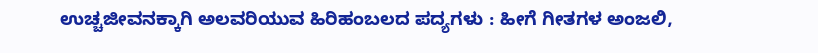ಉಚ್ಚಜೀವನಕ್ಕಾಗಿ ಅಲವರಿಯುವ ಹಿರಿಹಂಬಲದ ಪದ್ಯಗಳು : ಹೀಗೆ ಗೀತಗಳ ಅಂಜಲಿ,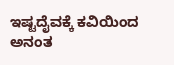ಇಷ್ಟದೈವಕ್ಕೆ ಕವಿಯಿಂದ ಅನಂತ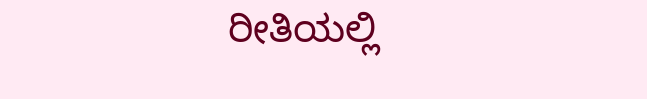ರೀತಿಯಲ್ಲಿ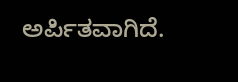ಅರ್ಪಿತವಾಗಿದೆ.